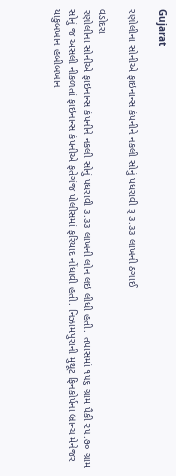Gujarat

રણોલીના સોનીએ ફાઇનાન્સ કંપનીને નકલી સોનું પધરાવી રૂ ૩.૩૩ લાખની ઠગાઈ

વડોદરા
રણોલીના સોનીએ ફાઇનાન્સ કંપનીને નકલી સોનું પધરાવી ૩.૩૩ લાખની લોન લઇ લીધી હતી. તપાસમાં ૧૫૬ ગ્રામ પૈકી ૨૫.૭૦ ગ્રામ સોનું જ અસલી નીકળતાં ફાઇનાન્સ કંપનીએ ફતેગંજ પોલીસમાં ફરિયાદ નોંધાવી હતી. નિઝામપુરાની મુથૂટ ફિનકોર્પના બ્રાન્ચ મેનેજર યાકુબખાન હબીબખાન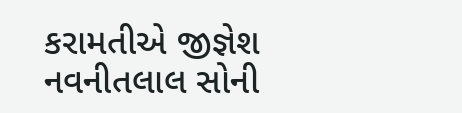કરામતીએ જીજ્ઞેશ નવનીતલાલ સોની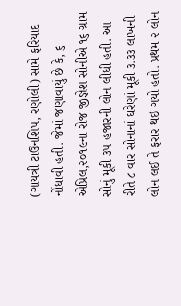(ગાયત્રી ટાઉનશિપ, રણોલી) સામે ફરિયાદ નોંધાવી હતી. જેમાં જણાવાયું છે કે, ૬ એપ્રિલ,૨૦૧૯ના રોજ જીજ્ઞેશ સોનીએ ૧૬ ગ્રામ સોનું મૂકી ૩૫ હજારની લોન લીધી હતી. આ રીતે ૮ વાર સોનાનાં ઘરેણાં મૂકી ૩.૩૩ લાખની લોન લઈ તે ફરાર થઇ ગયો હતો. પ્રથમ ૨ લોન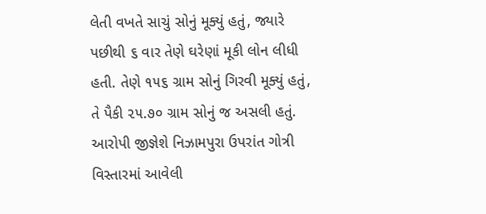લેતી વખતે સાચું સોનું મૂક્યું હતું, જ્યારે પછીથી ૬ વાર તેણે ઘરેણાં મૂકી લોન લીધી હતી. તેણે ૧૫૬ ગ્રામ સોનું ગિરવી મૂક્યું હતું, તે પૈકી ૨૫.૭૦ ગ્રામ સોનું જ અસલી હતું. આરોપી જીજ્ઞેશે નિઝામપુરા ઉપરાંત ગોત્રી વિસ્તારમાં આવેલી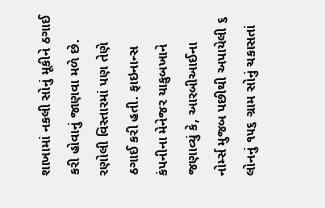શાખામાં નકલી સોનું મૂકીને ઠગાઈ કરી હોવાનું જાણવા મળે છે. રણોલી વિસ્તારમાં પણ તેણે ઠગાઈ કરી હતી. ફાઇનાન્સ કંપનીના મેનેજર યાકુબખાને જણાવ્યું કે, આરબીઆઈના નોર્મ્સ મુજબ પછીથી અપાયેલી ૬ લોનનું ૧૫૬ ગ્રામ સોનું ચકાસતાં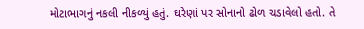મોટાભાગનું નકલી નીકળ્યું હતું. ઘરેણાં પર સોનાનો ઢોળ ચડાવેલો હતો. તે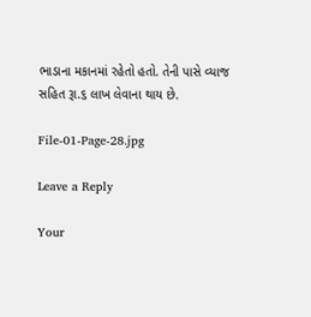ભાડાના મકાનમાં રહેતો હતો. તેની પાસે વ્યાજ સહિત રૂા.૬ લાખ લેવાના થાય છે.

File-01-Page-28.jpg

Leave a Reply

Your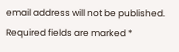email address will not be published. Required fields are marked *